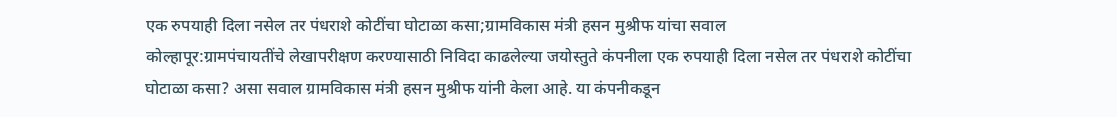एक रुपयाही दिला नसेल तर पंधराशे कोटींचा घोटाळा कसा;ग्रामविकास मंत्री हसन मुश्रीफ यांचा सवाल
कोल्हापूर:ग्रामपंचायतींचे लेखापरीक्षण करण्यासाठी निविदा काढलेल्या जयोस्तुते कंपनीला एक रुपयाही दिला नसेल तर पंधराशे कोटींचा घोटाळा कसा? असा सवाल ग्रामविकास मंत्री हसन मुश्रीफ यांनी केला आहे. या कंपनीकडून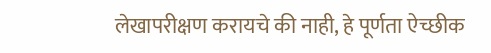लेखापरीक्षण करायचे की नाही, हे पूर्णता ऐच्छीक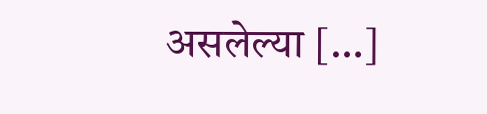असलेल्या […]